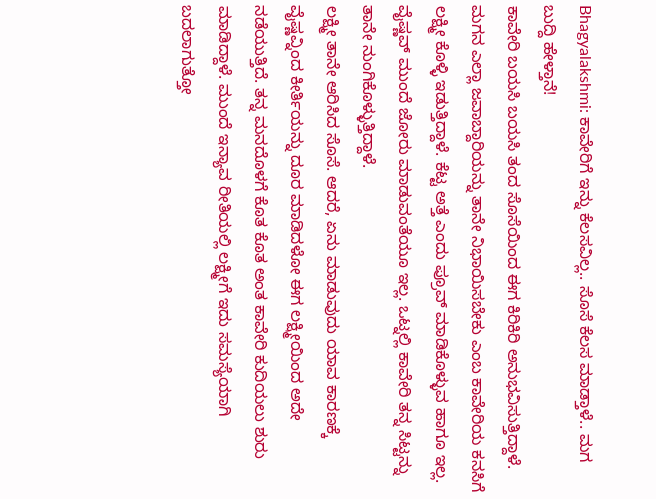Bhagyalakshmi: ಕಾವೇರಿಗೆ ಇನ್ನು ಕೆಲಸವಿಲ್ಲ.. ಸೊಸೆ ಕೆಲಸ ಮಾಡ್ತಾಳೆ.. ಮಗ ಬುದ್ದಿ ಹೇಳ್ತಾನೆ!
ಕಾವೇರಿ ಬಯಸಿ ಬಯಸಿ ತಂದ ಸೊಸೆಯಿಂದ ಈಗ ಕಿರಿಕಿರಿ ಅನುಭವಿಸುತ್ತಿದ್ದಾಳೆ. ಮಗನ ಎಲ್ಲಾ ಜವಾಬ್ದಾರಿಯನ್ನು ತಾನೇ ನಿಭಾಯಿಸಬೇಕು ಎಂಬ ಕಾವೇರಿಯ ಕನಸಿಗೆ ಲಕ್ಷ್ಮೀ ಕೊಳ್ಳಿ ಇಡುತ್ತಿದ್ದಾಳೆ. ಕೆಟ್ಟ ಅತ್ತೆ ಎಂದು ಪ್ರೂವ್ ಮಾಡಿಕೊಳ್ಳುವ ಹಾಗೂ ಇಲ್ಲ. ವೈಷ್ಣವ್ ಮುಂದೆ ಜೋರು ಮಾಡುವಂತೆಯೂ ಇಲ್ಲ. ಒಟ್ನಲ್ಲಿ ಕಾವೇರಿ ತನ್ನ ಸಿಟ್ಟನ್ನು ತಾನೇ ನುಂಗಿಕೊಳ್ಳುತ್ತಿದ್ದಾಳೆ.
ಲಕ್ಷ್ಮೀ ತಾನೇ ಆರಿಸಿದ ಸೊಸೆ. ಆದರೆ, ಏನು ಮಾಡುವುದು ಯಾವ ಕಾರಣಕ್ಕೆ ವೈಷ್ಣವ್ನಿಂದ ಕೀರ್ತಿಯನ್ನು ದೂರ ಮಾಡಿದಳೋ ಈಗ ಲಕ್ಷ್ಮೀಯಿಂದ ಅದೇ ನಡೆಯುತ್ತಿದೆ. ತನ್ನ ಮನದೊಳಗೆ ಕೊತ ಕೊತ ಅಂತ ಕಾವೇರಿ ಕುದಿಯಲು ಶುರು ಮಾಡಿದ್ದಾಳೆ. ಮುಂದೆ ಇನ್ಯಾವ ರೀತಿಯಲ್ಲಿ ಲಕ್ಷ್ಮೀಗೆ ಇದು ಸಮಸ್ಯೆಯಾಗಿ ಬದಲಾಗುತ್ತೋ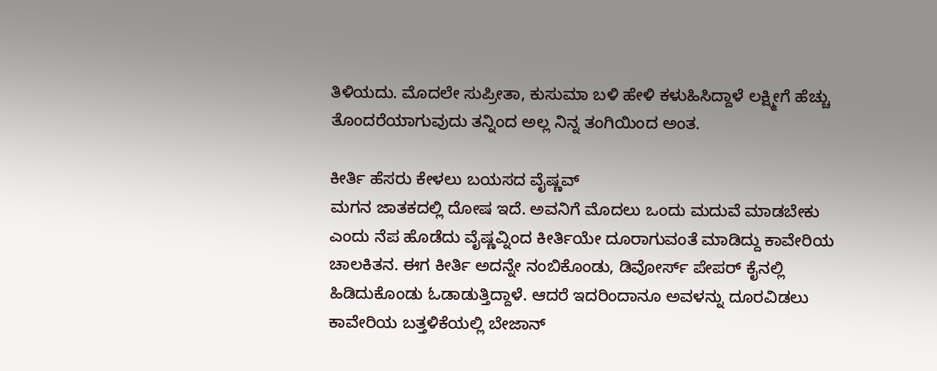ತಿಳಿಯದು. ಮೊದಲೇ ಸುಪ್ರೀತಾ, ಕುಸುಮಾ ಬಳಿ ಹೇಳಿ ಕಳುಹಿಸಿದ್ದಾಳೆ ಲಕ್ಷ್ಮೀಗೆ ಹೆಚ್ಚು ತೊಂದರೆಯಾಗುವುದು ತನ್ನಿಂದ ಅಲ್ಲ ನಿನ್ನ ತಂಗಿಯಿಂದ ಅಂತ.

ಕೀರ್ತಿ ಹೆಸರು ಕೇಳಲು ಬಯಸದ ವೈಷ್ಣವ್
ಮಗನ ಜಾತಕದಲ್ಲಿ ದೋಷ ಇದೆ. ಅವನಿಗೆ ಮೊದಲು ಒಂದು ಮದುವೆ ಮಾಡಬೇಕು ಎಂದು ನೆಪ ಹೊಡೆದು ವೈಷ್ಣವ್ನಿಂದ ಕೀರ್ತಿಯೇ ದೂರಾಗುವಂತೆ ಮಾಡಿದ್ದು ಕಾವೇರಿಯ ಚಾಲಕಿತನ. ಈಗ ಕೀರ್ತಿ ಅದನ್ನೇ ನಂಬಿಕೊಂಡು, ಡಿವೋರ್ಸ್ ಪೇಪರ್ ಕೈನಲ್ಲಿ ಹಿಡಿದುಕೊಂಡು ಓಡಾಡುತ್ತಿದ್ದಾಳೆ. ಆದರೆ ಇದರಿಂದಾನೂ ಅವಳನ್ನು ದೂರವಿಡಲು ಕಾವೇರಿಯ ಬತ್ತಳಿಕೆಯಲ್ಲಿ ಬೇಜಾನ್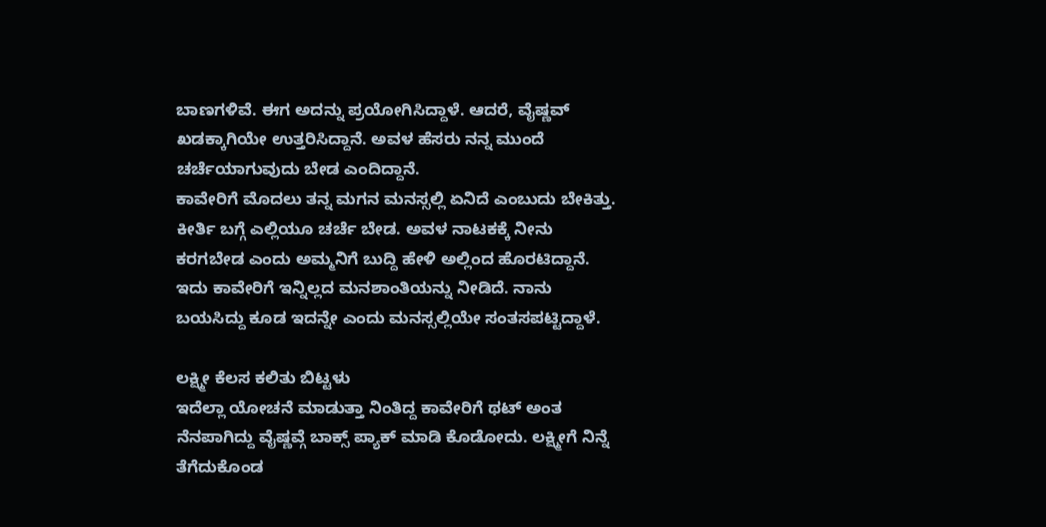ಬಾಣಗಳಿವೆ. ಈಗ ಅದನ್ನು ಪ್ರಯೋಗಿಸಿದ್ದಾಳೆ. ಆದರೆ, ವೈಷ್ಣವ್ ಖಡಕ್ಕಾಗಿಯೇ ಉತ್ತರಿಸಿದ್ದಾನೆ. ಅವಳ ಹೆಸರು ನನ್ನ ಮುಂದೆ ಚರ್ಚೆಯಾಗುವುದು ಬೇಡ ಎಂದಿದ್ದಾನೆ.
ಕಾವೇರಿಗೆ ಮೊದಲು ತನ್ನ ಮಗನ ಮನಸ್ಸಲ್ಲಿ ಏನಿದೆ ಎಂಬುದು ಬೇಕಿತ್ತು. ಕೀರ್ತಿ ಬಗ್ಗೆ ಎಲ್ಲಿಯೂ ಚರ್ಚೆ ಬೇಡ. ಅವಳ ನಾಟಕಕ್ಕೆ ನೀನು ಕರಗಬೇಡ ಎಂದು ಅಮ್ಮನಿಗೆ ಬುದ್ದಿ ಹೇಳಿ ಅಲ್ಲಿಂದ ಹೊರಟಿದ್ದಾನೆ. ಇದು ಕಾವೇರಿಗೆ ಇನ್ನಿಲ್ಲದ ಮನಶಾಂತಿಯನ್ನು ನೀಡಿದೆ. ನಾನು ಬಯಸಿದ್ದು ಕೂಡ ಇದನ್ನೇ ಎಂದು ಮನಸ್ಸಲ್ಲಿಯೇ ಸಂತಸಪಟ್ಟಿದ್ದಾಳೆ.

ಲಕ್ಷ್ಮೀ ಕೆಲಸ ಕಲಿತು ಬಿಟ್ಟಳು
ಇದೆಲ್ಲಾ ಯೋಚನೆ ಮಾಡುತ್ತಾ ನಿಂತಿದ್ದ ಕಾವೇರಿಗೆ ಥಟ್ ಅಂತ ನೆನಪಾಗಿದ್ದು ವೈಷ್ಣವ್ಗೆ ಬಾಕ್ಸ್ ಪ್ಯಾಕ್ ಮಾಡಿ ಕೊಡೋದು. ಲಕ್ಷ್ಮೀಗೆ ನಿನ್ನೆ ತೆಗೆದುಕೊಂಡ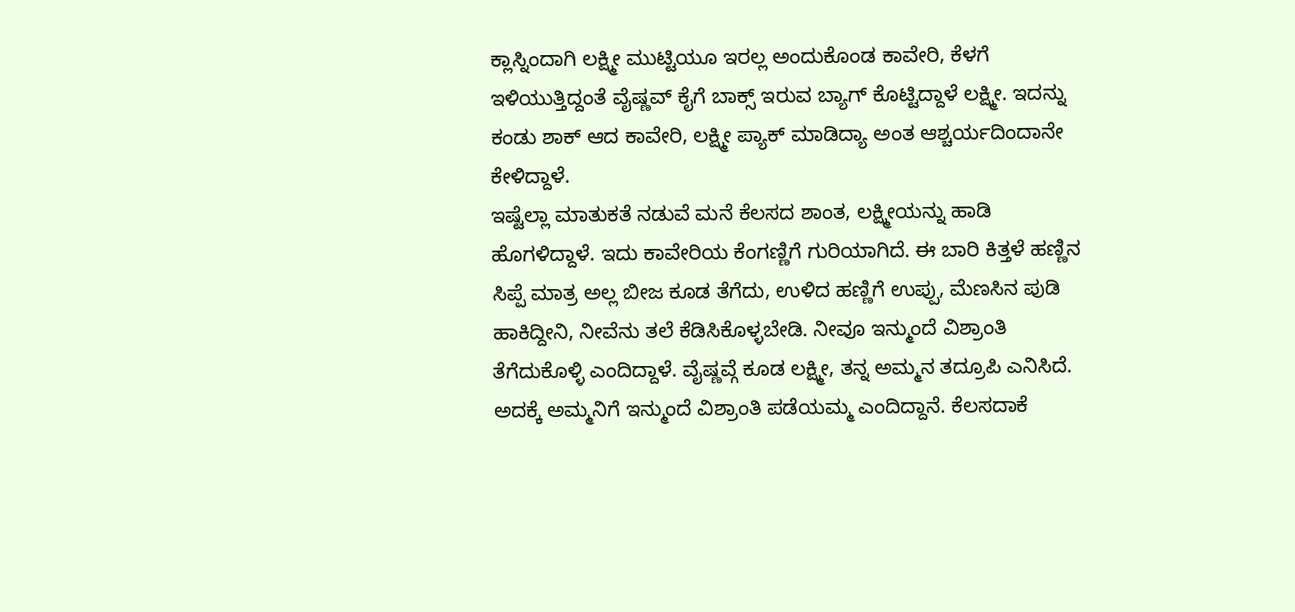ಕ್ಲಾಸ್ನಿಂದಾಗಿ ಲಕ್ಷ್ಮೀ ಮುಟ್ಟಿಯೂ ಇರಲ್ಲ ಅಂದುಕೊಂಡ ಕಾವೇರಿ, ಕೆಳಗೆ ಇಳಿಯುತ್ತಿದ್ದಂತೆ ವೈಷ್ಣವ್ ಕೈಗೆ ಬಾಕ್ಸ್ ಇರುವ ಬ್ಯಾಗ್ ಕೊಟ್ಟಿದ್ದಾಳೆ ಲಕ್ಷ್ಮೀ. ಇದನ್ನು ಕಂಡು ಶಾಕ್ ಆದ ಕಾವೇರಿ, ಲಕ್ಷ್ಮೀ ಪ್ಯಾಕ್ ಮಾಡಿದ್ಯಾ ಅಂತ ಆಶ್ಚರ್ಯದಿಂದಾನೇ ಕೇಳಿದ್ದಾಳೆ.
ಇಷ್ಟೆಲ್ಲಾ ಮಾತುಕತೆ ನಡುವೆ ಮನೆ ಕೆಲಸದ ಶಾಂತ, ಲಕ್ಷ್ಮೀಯನ್ನು ಹಾಡಿ ಹೊಗಳಿದ್ದಾಳೆ. ಇದು ಕಾವೇರಿಯ ಕೆಂಗಣ್ಣಿಗೆ ಗುರಿಯಾಗಿದೆ. ಈ ಬಾರಿ ಕಿತ್ತಳೆ ಹಣ್ಣಿನ ಸಿಪ್ಪೆ ಮಾತ್ರ ಅಲ್ಲ ಬೀಜ ಕೂಡ ತೆಗೆದು, ಉಳಿದ ಹಣ್ಣಿಗೆ ಉಪ್ಪು, ಮೆಣಸಿನ ಪುಡಿ ಹಾಕಿದ್ದೀನಿ, ನೀವೆನು ತಲೆ ಕೆಡಿಸಿಕೊಳ್ಳಬೇಡಿ. ನೀವೂ ಇನ್ಮುಂದೆ ವಿಶ್ರಾಂತಿ ತೆಗೆದುಕೊಳ್ಳಿ ಎಂದಿದ್ದಾಳೆ. ವೈಷ್ಣವ್ಗೆ ಕೂಡ ಲಕ್ಷ್ಮೀ, ತನ್ನ ಅಮ್ಮನ ತದ್ರೂಪಿ ಎನಿಸಿದೆ. ಅದಕ್ಕೆ ಅಮ್ಮನಿಗೆ ಇನ್ಮುಂದೆ ವಿಶ್ರಾಂತಿ ಪಡೆಯಮ್ಮ ಎಂದಿದ್ದಾನೆ. ಕೆಲಸದಾಕೆ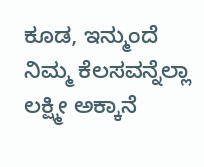ಕೂಡ, ಇನ್ಮುಂದೆ ನಿಮ್ಮ ಕೆಲಸವನ್ನೆಲ್ಲಾ ಲಕ್ಷ್ಮೀ ಅಕ್ಕಾನೆ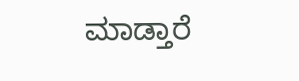ಮಾಡ್ತಾರೆ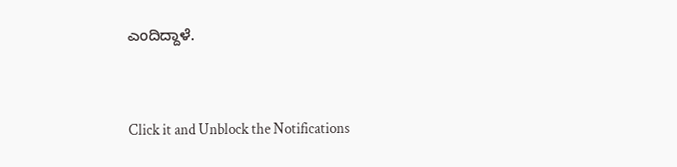ಎಂದಿದ್ದಾಳೆ.


Click it and Unblock the Notifications